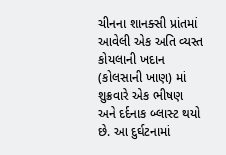ચીનના શાનક્સી પ્રાંતમાં આવેલી એક અતિ વ્યસ્ત કોયલાની ખદાન (કોલસાની ખાણ) માં શુક્રવારે એક ભીષણ અને દર્દનાક બ્લાસ્ટ થયો છે. આ દુર્ઘટનામાં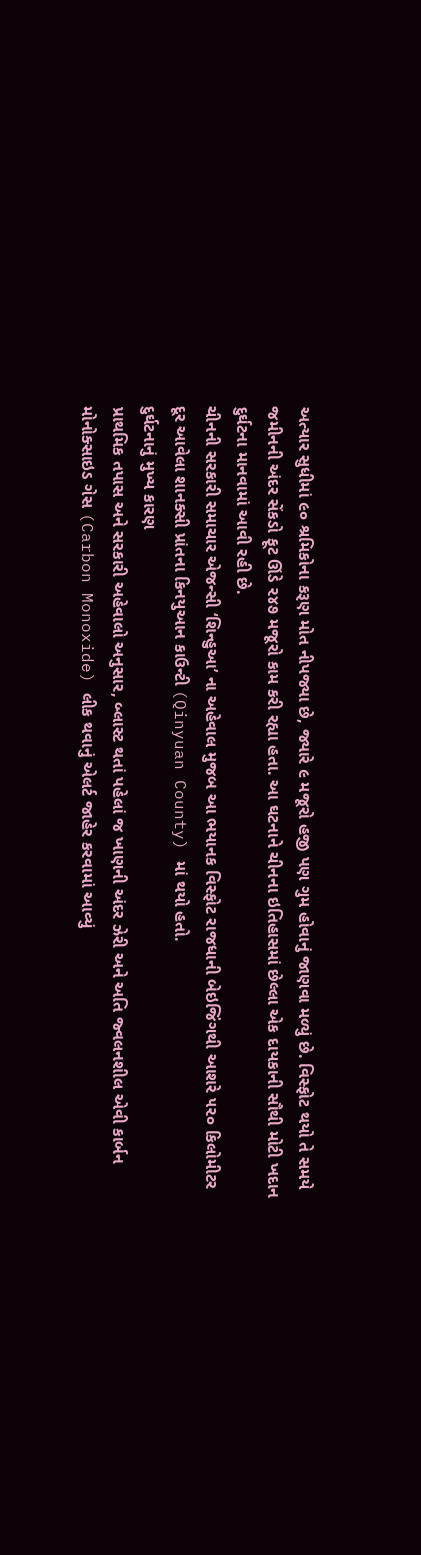અત્યાર સુધીમાં ૯૦ શ્રમિકોના કરૂણ મોત નીપજ્યા છે, જ્યારે ૯ મજૂરો હજી પણ ગુમ હોવાનું જાણવા મળ્યું છે. વિસ્ફોટ થયો તે સમયે જમીનની અંદર સેંકડો ફૂટ ઊંડે ૨૪૭ મજૂરો કામ કરી રહ્યા હતા. આ ઘટનાને ચીનના ઇતિહાસમાં છેલ્લા એક દાયકાની સૌથી મોટી ખદાન દુર્ઘટના માનવામાં આવી રહી છે.
ચીનની સરકારી સમાચાર એજન્સી ‘શિન્હુઆ’ ના અહેવાલ મુજબ આ ભયાનક વિસ્ફોટ રાજધાની બેઇજિંગથી આશરે ૫૨૦ કિલોમીટર દૂર આવેલા શાનક્સી પ્રાંતના કિનયુઆન કાઉન્ટી (Qinyuan County) માં થયો હતો.
દુર્ઘટનાનું મુખ્ય કારણ
પ્રાથમિક તપાસ અને સરકારી અહેવાલો અનુસાર, બ્લાસ્ટ થતાં પહેલાં જ ખાણની અંદર ઝેરી અને અતિ જ્વલનશીલ એવી કાર્બન મોનોક્સાઇડ ગેસ (Carbon Monoxide) લીક થવાનું એલર્ટ જાહેર કરવામાં આવ્યું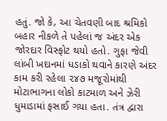હતું. જો કે, આ ચેતવણી બાદ શ્રમિકો બહાર નીકળે તે પહેલાં જ અંદર એક જોરદાર વિસ્ફોટ થયો હતો. ગુફા જેવી લાંબી ખદાનમાં ધડાકો થવાને કારણે અંદર કામ કરી રહેલા ૨૪૭ મજૂરોમાંથી મોટાભાગના લોકો કાટમાળ અને ઝેરી ધુમાડામાં ફસાઈ ગયા હતા. તંત્ર દ્વારા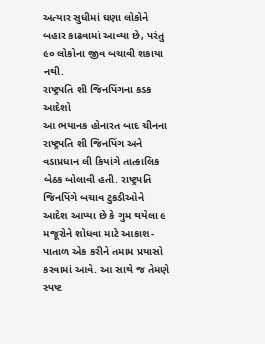અત્યાર સુધીમાં ઘણા લોકોને બહાર કાઢવામાં આવ્યા છે, પરંતુ ૯૦ લોકોના જીવ બચાવી શકાયા નથી.
રાષ્ટ્રપતિ શી જિનપિંગના કડક આદેશો
આ ભયાનક હોનારત બાદ ચીનના રાષ્ટ્રપતિ શી જિનપિંગ અને વડાપ્રધાન લી કિયાંગે તાત્કાલિક બેઠક બોલાવી હતી. રાષ્ટ્રપતિ જિનપિંગે બચાવ ટુકડીઓને આદેશ આપ્યા છે કે ગુમ થયેલા ૯ મજૂરોને શોધવા માટે આકાશ-પાતાળ એક કરીને તમામ પ્રયાસો કરવામાં આવે. આ સાથે જ તેમણે સ્પષ્ટ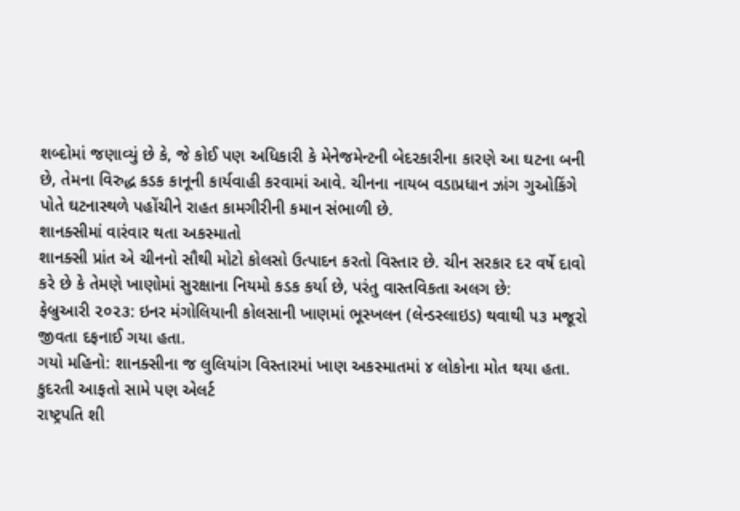શબ્દોમાં જણાવ્યું છે કે, જે કોઈ પણ અધિકારી કે મેનેજમેન્ટની બેદરકારીના કારણે આ ઘટના બની છે, તેમના વિરુદ્ધ કડક કાનૂની કાર્યવાહી કરવામાં આવે. ચીનના નાયબ વડાપ્રધાન ઝાંગ ગુઓકિંગે પોતે ઘટનાસ્થળે પહોંચીને રાહત કામગીરીની કમાન સંભાળી છે.
શાનક્સીમાં વારંવાર થતા અકસ્માતો
શાનક્સી પ્રાંત એ ચીનનો સૌથી મોટો કોલસો ઉત્પાદન કરતો વિસ્તાર છે. ચીન સરકાર દર વર્ષે દાવો કરે છે કે તેમણે ખાણોમાં સુરક્ષાના નિયમો કડક કર્યા છે, પરંતુ વાસ્તવિકતા અલગ છે:
ફેબ્રુઆરી ૨૦૨૩: ઇનર મંગોલિયાની કોલસાની ખાણમાં ભૂસ્ખલન (લેન્ડસ્લાઇડ) થવાથી ૫૩ મજૂરો જીવતા દફનાઈ ગયા હતા.
ગયો મહિનો: શાનક્સીના જ લુલિયાંગ વિસ્તારમાં ખાણ અકસ્માતમાં ૪ લોકોના મોત થયા હતા.
કુદરતી આફતો સામે પણ એલર્ટ
રાષ્ટ્રપતિ શી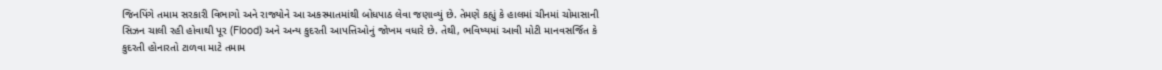જિનપિંગે તમામ સરકારી વિભાગો અને રાજ્યોને આ અકસ્માતમાંથી બોધપાઠ લેવા જણાવ્યું છે. તેમણે કહ્યું કે હાલમાં ચીનમાં ચોમાસાની સિઝન ચાલી રહી હોવાથી પૂર (Flood) અને અન્ય કુદરતી આપત્તિઓનું જોખમ વધારે છે. તેથી, ભવિષ્યમાં આવી મોટી માનવસર્જિત કે કુદરતી હોનારતો ટાળવા માટે તમામ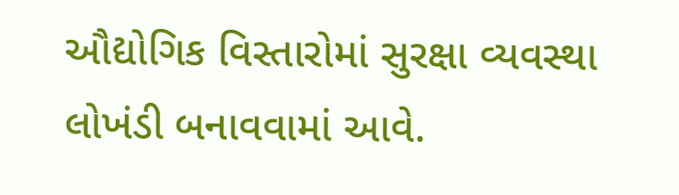ઔદ્યોગિક વિસ્તારોમાં સુરક્ષા વ્યવસ્થા લોખંડી બનાવવામાં આવે.